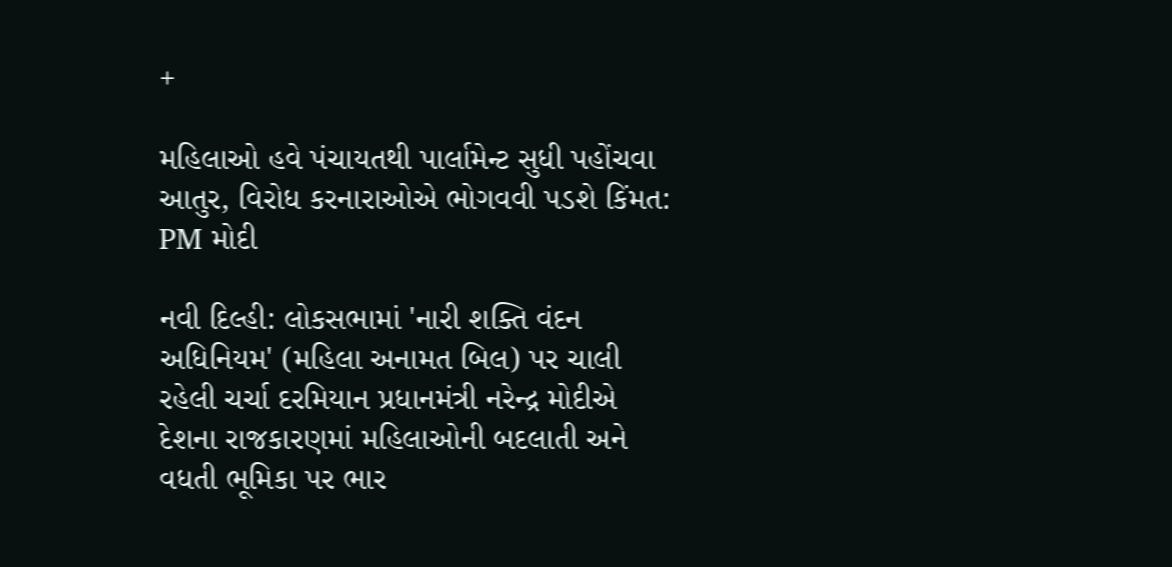+

મહિલાઓ હવે પંચાયતથી પાર્લામેન્ટ સુધી પહોંચવા આતુર, વિરોધ કરનારાઓએ ભોગવવી પડશે કિંમત: PM મોદી

નવી દિલ્હી: લોકસભામાં 'નારી શક્તિ વંદન અધિનિયમ' (મહિલા અનામત બિલ) પર ચાલી રહેલી ચર્ચા દરમિયાન પ્રધાનમંત્રી નરેન્દ્ર મોદીએ દેશના રાજકારણમાં મહિલાઓની બદલાતી અને વધતી ભૂમિકા પર ભાર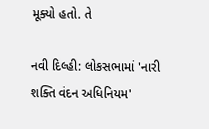મૂક્યો હતો. તે

નવી દિલ્હી: લોકસભામાં 'નારી શક્તિ વંદન અધિનિયમ'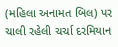(મહિલા અનામત બિલ) પર ચાલી રહેલી ચર્ચા દરમિયાન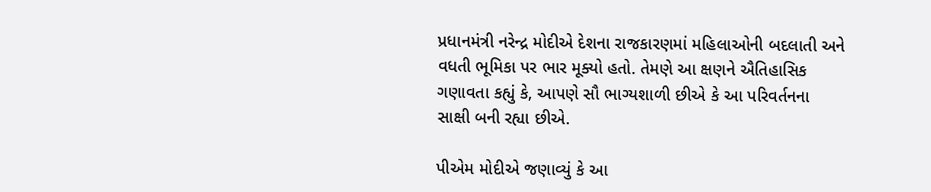પ્રધાનમંત્રી નરેન્દ્ર મોદીએ દેશના રાજકારણમાં મહિલાઓની બદલાતી અને વધતી ભૂમિકા પર ભાર મૂક્યો હતો. તેમણે આ ક્ષણને ઐતિહાસિક ગણાવતા કહ્યું કે, આપણે સૌ ભાગ્યશાળી છીએ કે આ પરિવર્તનના સાક્ષી બની રહ્યા છીએ.

પીએમ મોદીએ જણાવ્યું કે આ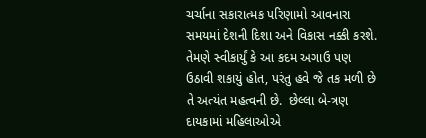ચર્ચાના સકારાત્મક પરિણામો આવનારા સમયમાં દેશની દિશા અને વિકાસ નક્કી કરશે. તેમણે સ્વીકાર્યું કે આ કદમ અગાઉ પણ ઉઠાવી શકાયું હોત, પરંતુ હવે જે તક મળી છે તે અત્યંત મહત્વની છે.  છેલ્લા બે-ત્રણ દાયકામાં મહિલાઓએ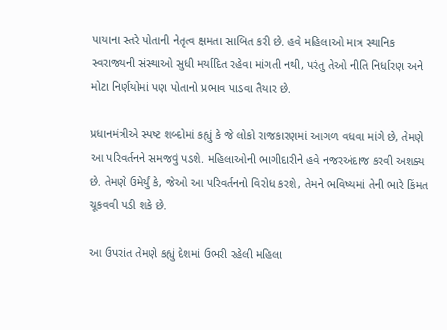પાયાના સ્તરે પોતાની નેતૃત્વ ક્ષમતા સાબિત કરી છે. હવે મહિલાઓ માત્ર સ્થાનિક સ્વરાજ્યની સંસ્થાઓ સુધી મર્યાદિત રહેવા માંગતી નથી, પરંતુ તેઓ નીતિ નિર્ધારણ અને મોટા નિર્ણયોમાં પણ પોતાનો પ્રભાવ પાડવા તૈયાર છે.

પ્રધાનમંત્રીએ સ્પષ્ટ શબ્દોમાં કહ્યું કે જે લોકો રાજકારણમાં આગળ વધવા માંગે છે, તેમણે આ પરિવર્તનને સમજવું પડશે. મહિલાઓની ભાગીદારીને હવે નજરઅંદાજ કરવી અશક્ય છે. તેમણે ઉમેર્યું કે, જેઓ આ પરિવર્તનનો વિરોધ કરશે, તેમને ભવિષ્યમાં તેની ભારે કિંમત ચૂકવવી પડી શકે છે.

આ ઉપરાંત તેમણે કહ્યું દેશમાં ઉભરી રહેલી મહિલા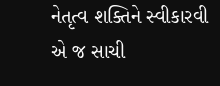નેતૃત્વ શક્તિને સ્વીકારવી એ જ સાચી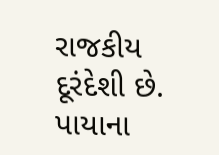રાજકીય દૂરંદેશી છે. પાયાના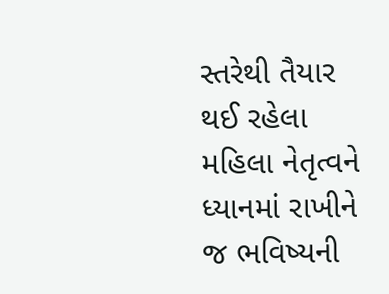સ્તરેથી તૈયાર થઈ રહેલા મહિલા નેતૃત્વને ધ્યાનમાં રાખીને જ ભવિષ્યની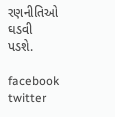રણનીતિઓ ઘડવી પડશે.

facebook twitter